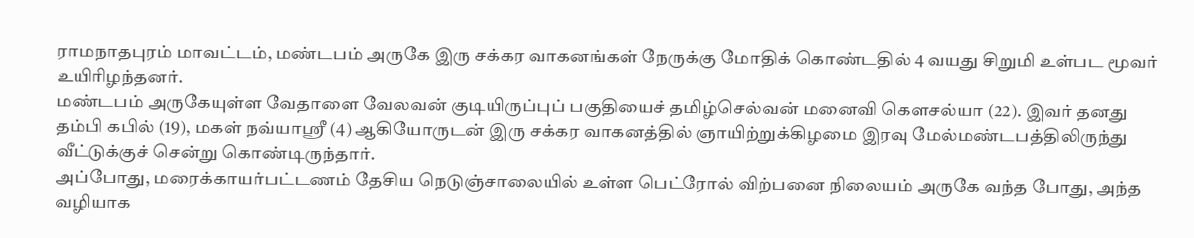ராமநாதபுரம் மாவட்டம், மண்டபம் அருகே இரு சக்கர வாகனங்கள் நேருக்கு மோதிக் கொண்டதில் 4 வயது சிறுமி உள்பட மூவர் உயிரிழந்தனர்.
மண்டபம் அருகேயுள்ள வேதாளை வேலவன் குடியிருப்புப் பகுதியைச் தமிழ்செல்வன் மனைவி கௌசல்யா (22). இவர் தனது தம்பி கபில் (19), மகள் நவ்யாஸ்ரீ (4) ஆகியோருடன் இரு சக்கர வாகனத்தில் ஞாயிற்றுக்கிழமை இரவு மேல்மண்டபத்திலிருந்து வீட்டுக்குச் சென்று கொண்டிருந்தார்.
அப்போது, மரைக்காயர்பட்டணம் தேசிய நெடுஞ்சாலையில் உள்ள பெட்ரோல் விற்பனை நிலையம் அருகே வந்த போது, அந்த வழியாக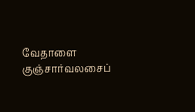வேதாளை குஞ்சார்வலசைப்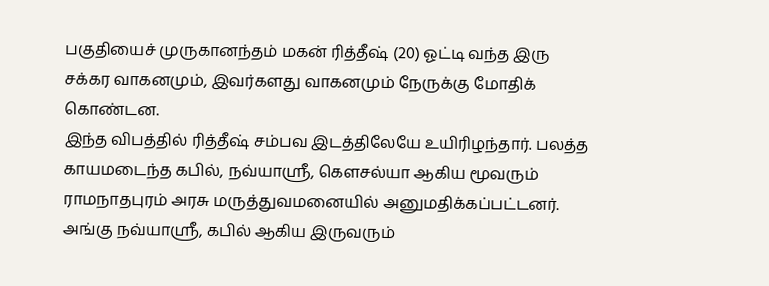பகுதியைச் முருகானந்தம் மகன் ரித்தீஷ் (20) ஓட்டி வந்த இரு சக்கர வாகனமும், இவர்களது வாகனமும் நேருக்கு மோதிக் கொண்டன.
இந்த விபத்தில் ரித்தீஷ் சம்பவ இடத்திலேயே உயிரிழந்தார். பலத்த காயமடைந்த கபில், நவ்யாஸ்ரீ, கௌசல்யா ஆகிய மூவரும் ராமநாதபுரம் அரசு மருத்துவமனையில் அனுமதிக்கப்பட்டனர். அங்கு நவ்யாஸ்ரீ, கபில் ஆகிய இருவரும்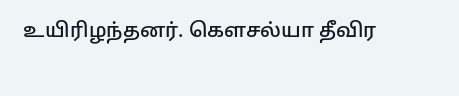உயிரிழந்தனர். கௌசல்யா தீவிர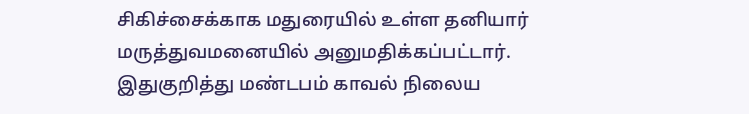சிகிச்சைக்காக மதுரையில் உள்ள தனியார் மருத்துவமனையில் அனுமதிக்கப்பட்டார்.
இதுகுறித்து மண்டபம் காவல் நிலைய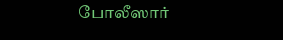போலீஸார்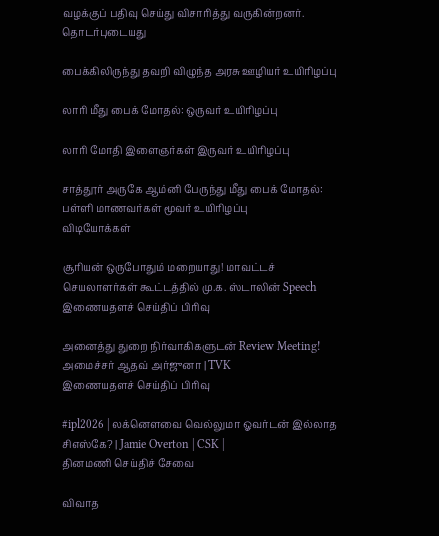வழக்குப் பதிவு செய்து விசாரித்து வருகின்றனர்.
தொடர்புடையது

பைக்கிலிருந்து தவறி விழுந்த அரசு ஊழியர் உயிரிழப்பு

லாரி மீது பைக் மோதல்: ஒருவர் உயிரிழப்பு

லாரி மோதி இளைஞர்கள் இருவர் உயிரிழப்பு

சாத்தூர் அருகே ஆம்னி பேருந்து மீது பைக் மோதல்: பள்ளி மாணவர்கள் மூவர் உயிரிழப்பு
விடியோக்கள்

சூரியன் ஒருபோதும் மறையாது! மாவட்டச் செயலாளர்கள் கூட்டத்தில் மு.க. ஸ்டாலின் Speech
இணையதளச் செய்திப் பிரிவு

அனைத்து துறை நிர்வாகிகளுடன் Review Meeting! அமைச்சர் ஆதவ் அர்ஜுனா | TVK
இணையதளச் செய்திப் பிரிவு

#ipl2026 | லக்னௌவை வெல்லுமா ஓவர்டன் இல்லாத சிஎஸ்கே? | Jamie Overton | CSK |
தினமணி செய்திச் சேவை

விவாத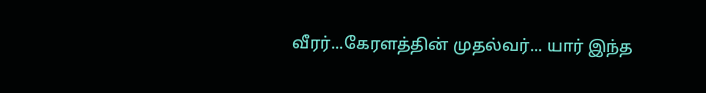வீரர்...கேரளத்தின் முதல்வர்... யார் இந்த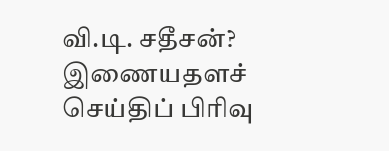வி.டி. சதீசன்?
இணையதளச் செய்திப் பிரிவு